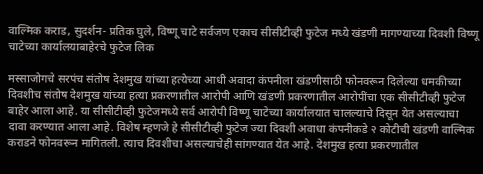वाल्मिक कराड, सुदर्शन- प्रतिक घुले, विष्णू चाटे सर्वजण एकाच सीसीटीव्ही फुटेज मध्ये खंडणी मागण्याच्या दिवशी विष्णू चाटेच्या कार्यालयाबाहेरचे फुटेज लिक

मस्साजोगचे सरपंच संतोष देशमुख यांच्या हत्येच्या आधी अवादा कंपनीला खंडणीसाठी फोनवरून दिलेल्या धमकीच्या दिवशीच संतोष देशमुख यांच्या हत्या प्रकरणातील आरोपी आणि खंडणी प्रकरणातील आरोपींचा एक सीसीटीव्ही फुटेज बाहेर आला आहे. या सीसीटीव्ही फुटेजमध्ये सर्व आरोपी विष्णू चाटेच्या कार्यालयात चालल्याचे दिसून येत असल्याचा दावा करण्यात आला आहे. विशेष म्हणजे हे सीसीटीव्ही फुटेज ज्या दिवशी अवाधा कंपनीकडे २ कोटीची खंडणी वाल्मिक कराडने फोनवरून मागितली. त्याच दिवशीचा असल्याचेही सांगण्यात येत आहे. देशमुख हत्या प्रकरणातील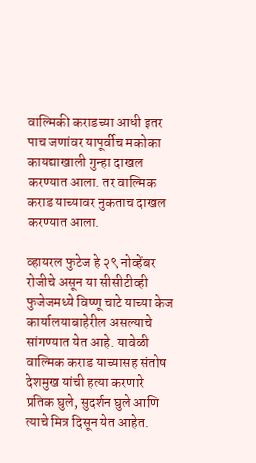वाल्मिकी कराडच्या आधी इतर पाच जणांवर यापूर्वीच मकोका कायद्याखाली गुन्हा दाखल करण्यात आला. तर वाल्मिक कराड याच्यावर नुकताच दाखल करण्यात आला.

व्हायरल फुटेज हे २९ नोव्हेंबर रोजीचे असून या सीसीटीव्ही फुजेजमध्ये विष्णू चाटे याच्या केज कार्यालयाबाहेरील असल्याचे सांगण्यात येत आहे. यावेळी वाल्मिक कराड याच्यासह संतोष देशमुख यांची हत्या करणारे प्रतिक घुले, सुदर्शन घुले आणि त्याचे मित्र दिसून येत आहेत.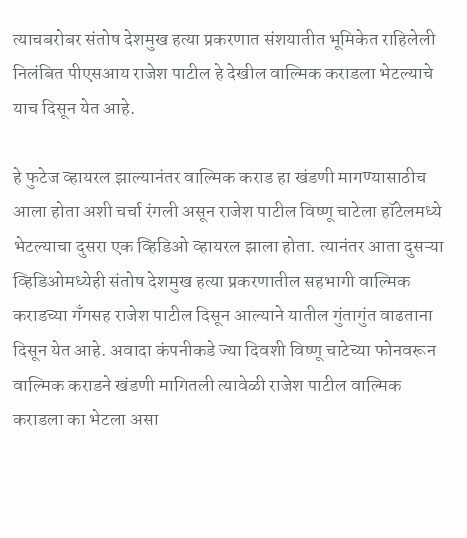त्याचबरोबर संतोष देशमुख हत्या प्रकरणात संशयातीत भूमिकेत राहिलेली निलंबित पीएसआय राजेश पाटील हे देखील वाल्मिक कराडला भेटल्याचे याच दिसून येत आहे.

हे फुटेज व्हायरल झाल्यानंतर वाल्मिक कराड हा खंडणी मागण्यासाठीच आला होता अशी चर्चा रंगली असून राजेश पाटील विष्णू चाटेला हॉटेलमध्ये भेटल्याचा दुसरा एक व्हिडिओ व्हायरल झाला होता. त्यानंतर आता दुसऱ्या व्हिडिओमध्येही संतोष देशमुख हत्या प्रकरणातील सहभागी वाल्मिक कराडच्या गँगसह राजेश पाटील दिसून आल्याने यातील गुंतागुंत वाढताना दिसून येत आहे. अवादा कंपनीकडे ज्या दिवशी विष्णू चाटेच्या फोनवरून वाल्मिक कराडने खंडणी मागितली त्यावेळी राजेश पाटील वाल्मिक कराडला का भेटला असा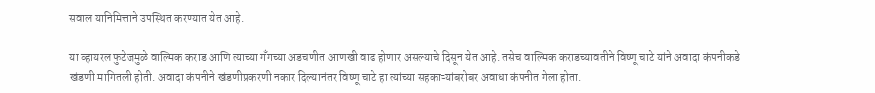सवाल यानिमित्ताने उपस्थित करण्यात येत आहे.

या व्हायरल फुटेजमुळे वाल्मिक कराड आणि त्याच्या गँगच्या अडचणीत आणखी वाढ होणार असल्याचे दिसून येत आहे. तसेच वाल्मिक कराडच्यावतीने विष्णू चाटे यांने अवादा कंपनीकडे खंडणी मागितली होती. अवादा कंपनीने खंडणीप्रकरणी नकार दिल्यानंतर विष्णू चाटे हा त्यांच्या सहकाऱ्यांबरोबर अवाधा कंपनीत गेला होता.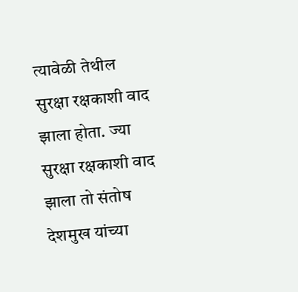त्यावेळी तेथील सुरक्षा रक्षकाशी वाद झाला होता. ज्या सुरक्षा रक्षकाशी वाद झाला तो संतोष देशमुख यांच्या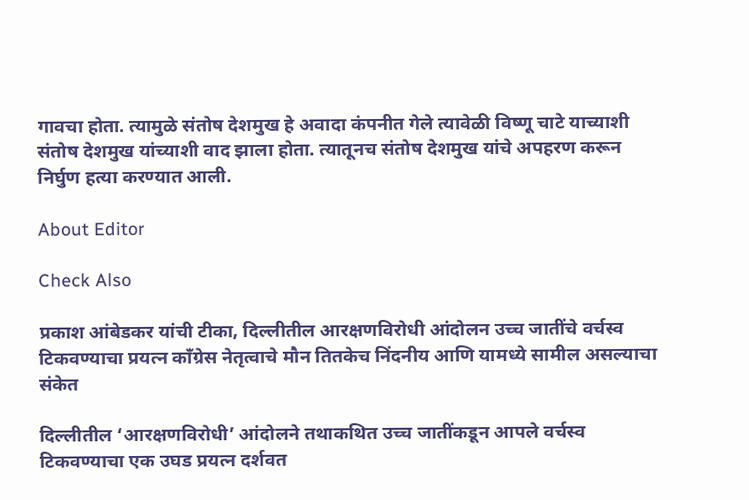गावचा होता. त्यामुळे संतोष देशमुख हे अवादा कंपनीत गेले त्यावेळी विष्णू चाटे याच्याशी संतोष देशमुख यांच्याशी वाद झाला होता. त्यातूनच संतोष देशमुख यांचे अपहरण करून निर्घुण हत्या करण्यात आली.

About Editor

Check Also

प्रकाश आंबेडकर यांची टीका, दिल्लीतील आरक्षणविरोधी आंदोलन उच्च जातींचे वर्चस्व टिकवण्याचा प्रयत्न काँग्रेस नेतृत्वाचे मौन तितकेच निंदनीय आणि यामध्ये सामील असल्याचा संकेत

दिल्लीतील ‘आरक्षणविरोधी’ आंदोलने तथाकथित उच्च जातींकडून आपले वर्चस्व टिकवण्याचा एक उघड प्रयत्न दर्शवत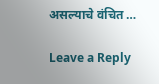असल्याचे वंचित …

Leave a Reply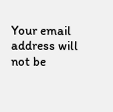Your email address will not be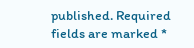published. Required fields are marked *